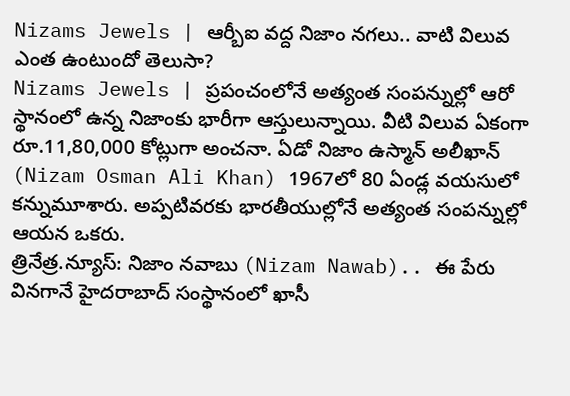Nizams Jewels | ఆర్బీఐ వద్ద నిజాం నగలు.. వాటి విలువ ఎంత ఉంటుందో తెలుసా?
Nizams Jewels | ప్రపంచంలోనే అత్యంత సంపన్నుల్లో ఆరో స్థానంలో ఉన్న నిజాంకు భారీగా ఆస్తులున్నాయి. వీటి విలువ ఏకంగా రూ.11,80,000 కోట్లుగా అంచనా. ఏడో నిజాం ఉస్మాన్ అలీఖాన్ (Nizam Osman Ali Khan) 1967లో 80 ఏండ్ల వయసులో కన్నుమూశారు. అప్పటివరకు భారతీయుల్లోనే అత్యంత సంపన్నుల్లో ఆయన ఒకరు.
త్రినేత్ర.న్యూస్: నిజాం నవాబు (Nizam Nawab).. ఈ పేరు వినగానే హైదరాబాద్ సంస్థానంలో ఖాసీ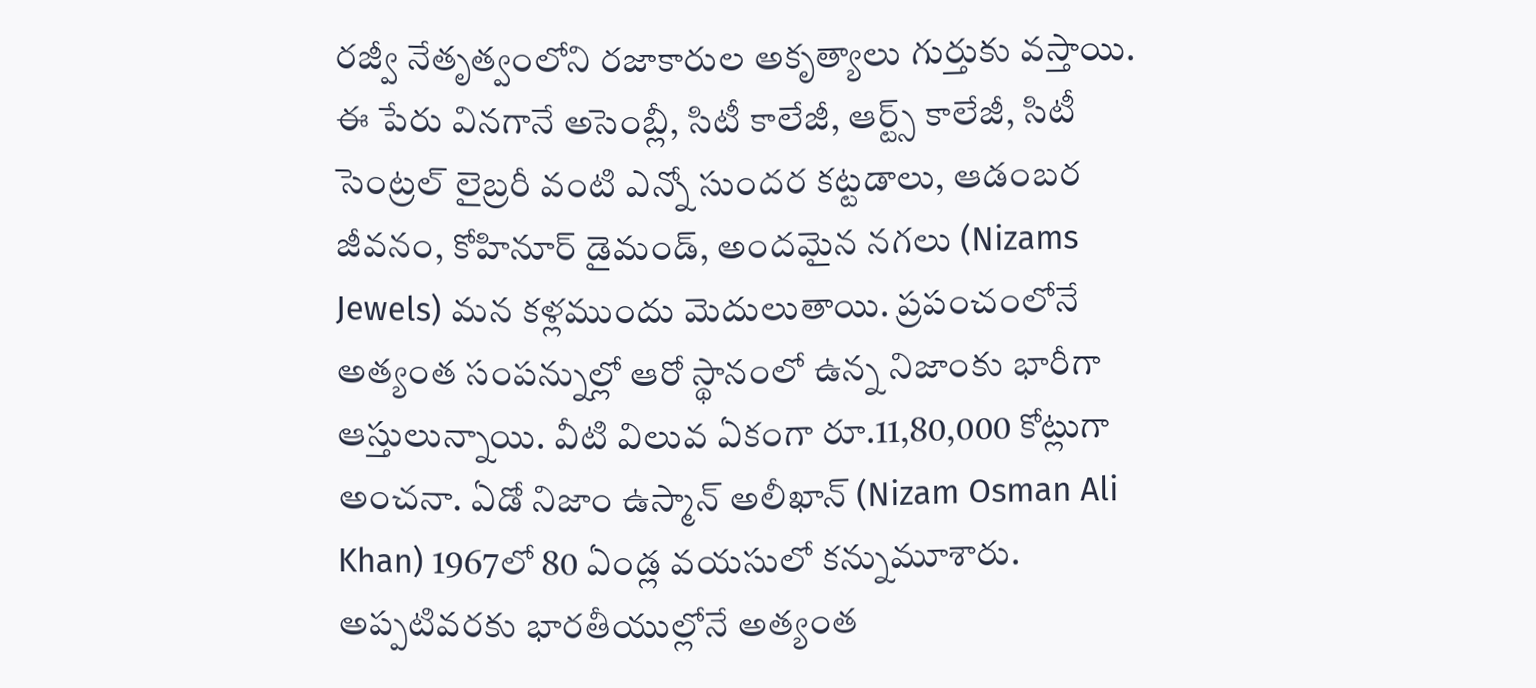రజ్వీ నేతృత్వంలోని రజాకారుల అకృత్యాలు గుర్తుకు వస్తాయి. ఈ పేరు వినగానే అసెంబ్లీ, సిటీ కాలేజీ, ఆర్ట్స్ కాలేజీ, సిటీ సెంట్రల్ లైబ్రరీ వంటి ఎన్నో సుందర కట్టడాలు, ఆడంబర జీవనం, కోహినూర్ డైమండ్, అందమైన నగలు (Nizams Jewels) మన కళ్లముందు మెదులుతాయి. ప్రపంచంలోనే అత్యంత సంపన్నుల్లో ఆరో స్థానంలో ఉన్న నిజాంకు భారీగా ఆస్తులున్నాయి. వీటి విలువ ఏకంగా రూ.11,80,000 కోట్లుగా అంచనా. ఏడో నిజాం ఉస్మాన్ అలీఖాన్ (Nizam Osman Ali Khan) 1967లో 80 ఏండ్ల వయసులో కన్నుమూశారు. అప్పటివరకు భారతీయుల్లోనే అత్యంత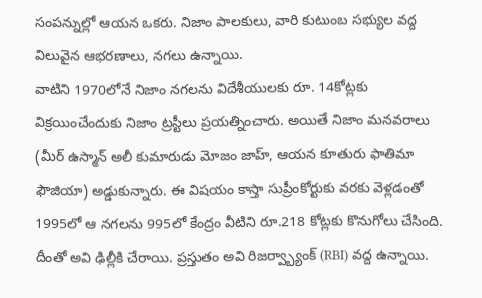సంపన్నుల్లో ఆయన ఒకరు. నిజాం పాలకులు, వారి కుటుంబ సభ్యుల వద్ద విలువైన ఆభరణాలు, నగలు ఉన్నాయి.
వాటిని 1970లోనే నిజాం నగలను విదేశీయులకు రూ. 14కోట్లకు విక్రయించేందుకు నిజాం ట్రస్టీలు ప్రయత్నించారు. అయితే నిజాం మనవరాలు (మీర్ ఉస్మాన్ అలీ కుమారుడు మోజం జాహ్, ఆయన కూతురు ఫాతిమా ఫౌజియా) అడ్డుకున్నారు. ఈ విషయం కాస్తా సుప్రీంకోర్టుకు వరకు వెళ్లడంతో 1995లో ఆ నగలను 995లో కేంద్రం వీటిని రూ.218 కోట్లకు కొనుగోలు చేసింది. దీంతో అవి ఢిల్లీకి చేరాయి. ప్రస్తుతం అవి రిజర్వ్బ్యాంక్ (RBI) వద్ద ఉన్నాయి.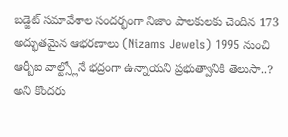బడ్జెట్ సమావేశాల సందర్భంగా నిజాం పాలకులకు చెందిన 173 అద్భుతమైన ఆభరణాలు (Nizams Jewels) 1995 నుంచి ఆర్బీఐ వాల్ట్స్లోనే భద్రంగా ఉన్నాయని ప్రభుత్వానికి తెలుసా..? అని కొందరు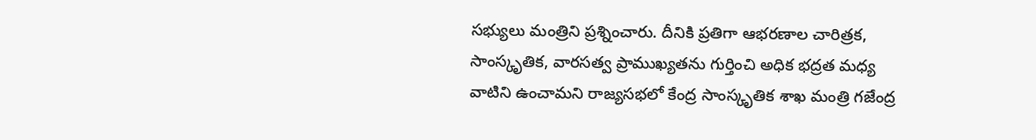సభ్యులు మంత్రిని ప్రశ్నించారు. దీనికి ప్రతిగా ఆభరణాల చారిత్రక, సాంస్కృతిక, వారసత్వ ప్రాముఖ్యతను గుర్తించి అధిక భద్రత మధ్య వాటిని ఉంచామని రాజ్యసభలో కేంద్ర సాంస్కృతిక శాఖ మంత్రి గజేంద్ర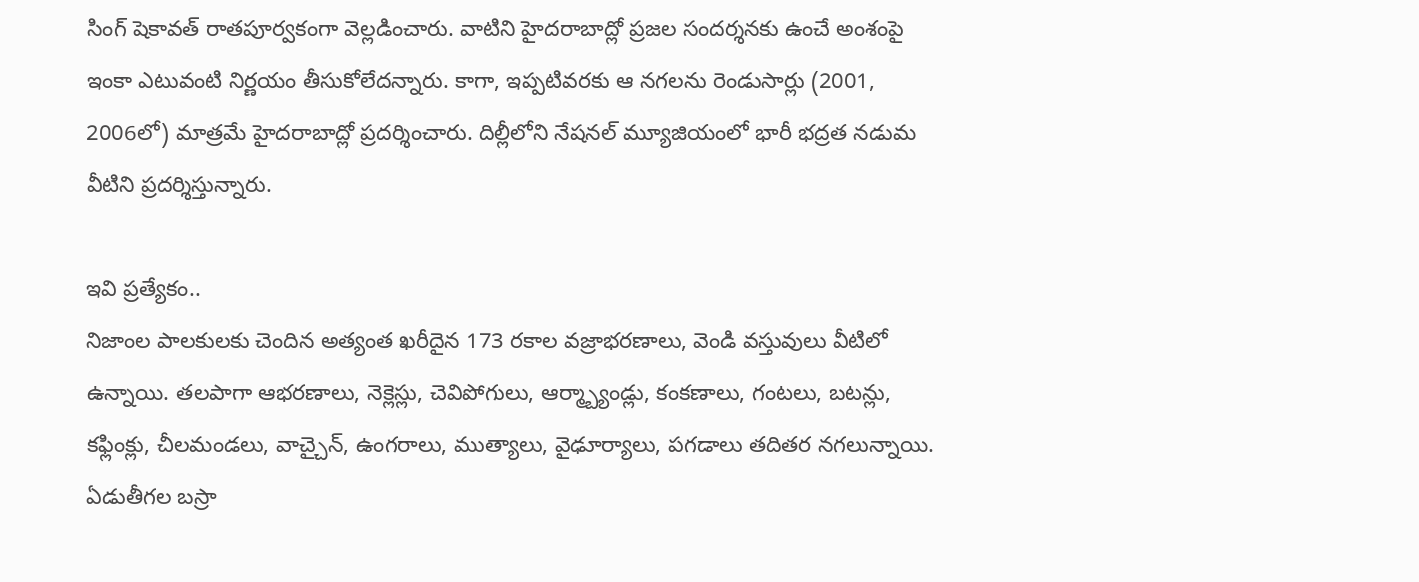సింగ్ షెకావత్ రాతపూర్వకంగా వెల్లడించారు. వాటిని హైదరాబాద్లో ప్రజల సందర్శనకు ఉంచే అంశంపై ఇంకా ఎటువంటి నిర్ణయం తీసుకోలేదన్నారు. కాగా, ఇప్పటివరకు ఆ నగలను రెండుసార్లు (2001, 2006లో) మాత్రమే హైదరాబాద్లో ప్రదర్శించారు. దిల్లీలోని నేషనల్ మ్యూజియంలో భారీ భద్రత నడుమ వీటిని ప్రదర్శిస్తున్నారు.

ఇవి ప్రత్యేకం..
నిజాంల పాలకులకు చెందిన అత్యంత ఖరీదైన 173 రకాల వజ్రాభరణాలు, వెండి వస్తువులు వీటిలో ఉన్నాయి. తలపాగా ఆభరణాలు, నెక్లెస్లు, చెవిపోగులు, ఆర్మ్బ్యాండ్లు, కంకణాలు, గంటలు, బటన్లు, కఫ్లింక్లు, చీలమండలు, వాచ్చైన్, ఉంగరాలు, ముత్యాలు, వైఢూర్యాలు, పగడాలు తదితర నగలున్నాయి. ఏడుతీగల బస్రా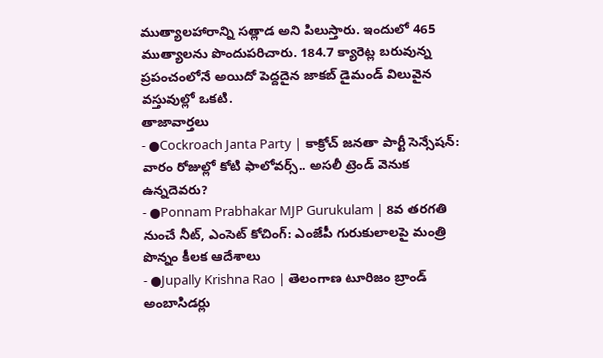ముత్యాలహారాన్ని సత్లాడ అని పిలుస్తారు. ఇందులో 465 ముత్యాలను పొందుపరిచారు. 184.7 క్యారెట్ల బరువున్న ప్రపంచంలోనే అయిదో పెద్దదైన జాకబ్ డైమండ్ విలువైన వస్తువుల్లో ఒకటి.
తాజావార్తలు
- ●Cockroach Janta Party | కాక్రోచ్ జనతా పార్టీ సెన్సేషన్: వారం రోజుల్లో కోటి ఫాలోవర్స్.. అసలీ ట్రెండ్ వెనుక ఉన్నదెవరు?
- ●Ponnam Prabhakar MJP Gurukulam | 8వ తరగతి నుంచే నీట్, ఎంసెట్ కోచింగ్: ఎంజేపీ గురుకులాలపై మంత్రి పొన్నం కీలక ఆదేశాలు
- ●Jupally Krishna Rao | తెలంగాణ టూరిజం బ్రాండ్ అంబాసిడర్లు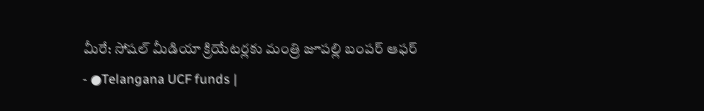మీరే: సోషల్ మీడియా క్రియేటర్లకు మంత్రి జూపల్లి బంపర్ ఆఫర్
- ●Telangana UCF funds |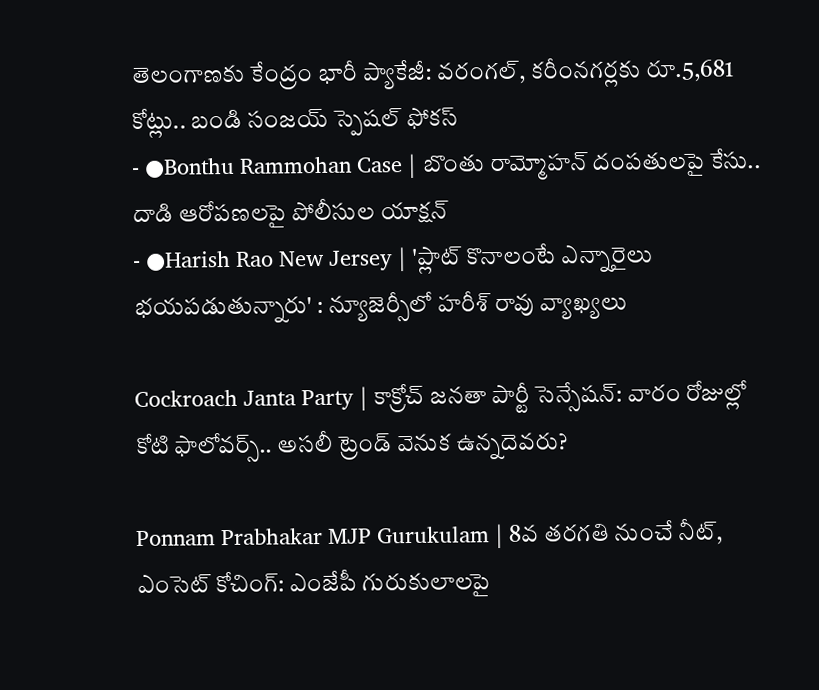తెలంగాణకు కేంద్రం భారీ ప్యాకేజీ: వరంగల్, కరీంనగర్లకు రూ.5,681 కోట్లు.. బండి సంజయ్ స్పెషల్ ఫోకస్
- ●Bonthu Rammohan Case | బొంతు రామ్మోహన్ దంపతులపై కేసు.. దాడి ఆరోపణలపై పోలీసుల యాక్షన్
- ●Harish Rao New Jersey | 'ప్లాట్ కొనాలంటే ఎన్నారైలు భయపడుతున్నారు' : న్యూజెర్సీలో హరీశ్ రావు వ్యాఖ్యలు

Cockroach Janta Party | కాక్రోచ్ జనతా పార్టీ సెన్సేషన్: వారం రోజుల్లో కోటి ఫాలోవర్స్.. అసలీ ట్రెండ్ వెనుక ఉన్నదెవరు?

Ponnam Prabhakar MJP Gurukulam | 8వ తరగతి నుంచే నీట్, ఎంసెట్ కోచింగ్: ఎంజేపీ గురుకులాలపై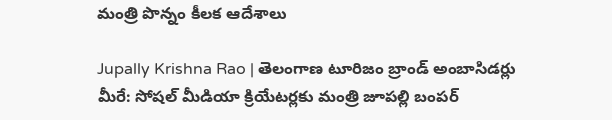మంత్రి పొన్నం కీలక ఆదేశాలు

Jupally Krishna Rao | తెలంగాణ టూరిజం బ్రాండ్ అంబాసిడర్లు మీరే: సోషల్ మీడియా క్రియేటర్లకు మంత్రి జూపల్లి బంపర్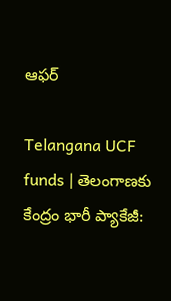ఆఫర్

Telangana UCF funds | తెలంగాణకు కేంద్రం భారీ ప్యాకేజీ: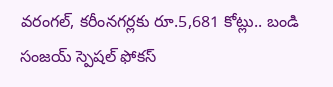వరంగల్, కరీంనగర్లకు రూ.5,681 కోట్లు.. బండి సంజయ్ స్పెషల్ ఫోకస్